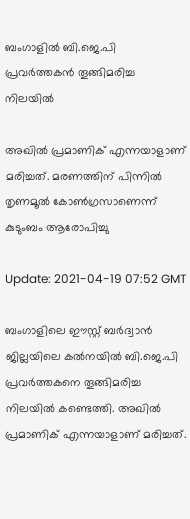ബംഗാളില്‍ ബി.ജെ.പി പ്രവര്‍ത്തകന്‍ തൂങ്ങിമരിച്ച നിലയില്‍

അഖില്‍ പ്രമാണിക് എന്നയാളാണ് മരിച്ചത്. മരണത്തിന് പിന്നില്‍ തൃണമൂല്‍‌ കോണ്‍ഗ്രസാണെന്ന് കുടുംബം ആരോപിച്ചു

Update: 2021-04-19 07:52 GMT

ബംഗാളിലെ ഈസ്റ്റ് ബർദ്വാൻ ജില്ലയിലെ കൽനയില്‍ ബി.ജെ.പി പ്രവര്‍ത്തകനെ തൂങ്ങിമരിച്ച നിലയില്‍ കണ്ടെത്തി. അഖില്‍ പ്രമാണിക് എന്നയാളാണ് മരിച്ചത്.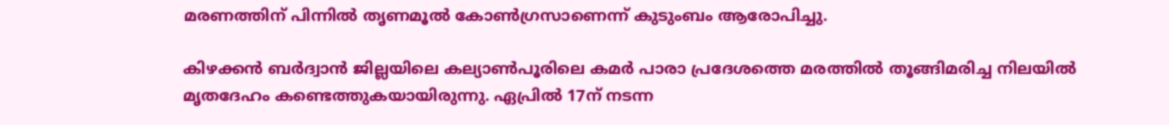മരണത്തിന് പിന്നില്‍ തൃണമൂല്‍‌ കോണ്‍ഗ്രസാണെന്ന് കുടുംബം ആരോപിച്ചു.

കിഴക്കൻ ബർദ്വാൻ ജില്ലയിലെ കല്യാൺപൂരിലെ കമർ പാരാ പ്രദേശത്തെ മരത്തിൽ തൂങ്ങിമരിച്ച നിലയിൽ മൃതദേഹം കണ്ടെത്തുകയായിരുന്നു. ഏപ്രിൽ 17ന് നടന്ന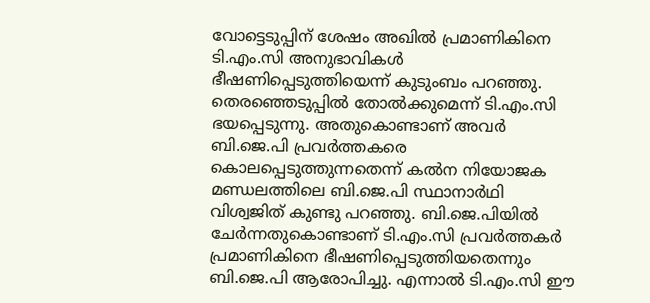വോട്ടെടുപ്പിന് ശേഷം അഖിൽ പ്രമാണികിനെ ടി.എം.സി അനുഭാവികൾ ഭീഷണിപ്പെടുത്തിയെന്ന് കുടുംബം പറഞ്ഞു. തെരഞ്ഞെടുപ്പില്‍ തോല്‍ക്കുമെന്ന് ടി.എം.സി ഭയപ്പെടുന്നു. അതുകൊണ്ടാണ് അവര്‍ ബി.ജെ.പി പ്രവര്‍ത്തകരെ കൊലപ്പെടുത്തുന്നതെന്ന് കല്‍ന നിയോജക മണ്ഡലത്തിലെ ബി.ജെ.പി സ്ഥാനാര്‍ഥി വിശ്വജിത് കുണ്ടു പറഞ്ഞു. ബി.ജെ.പിയില്‍ ചേര്‍ന്നതുകൊണ്ടാണ് ടി.എം.സി പ്രവര്‍ത്തകര്‍ പ്രമാണികിനെ ഭീഷണിപ്പെടുത്തിയതെന്നും ബി.ജെ.പി ആരോപിച്ചു. എന്നാല്‍ ടി.എം.സി ഈ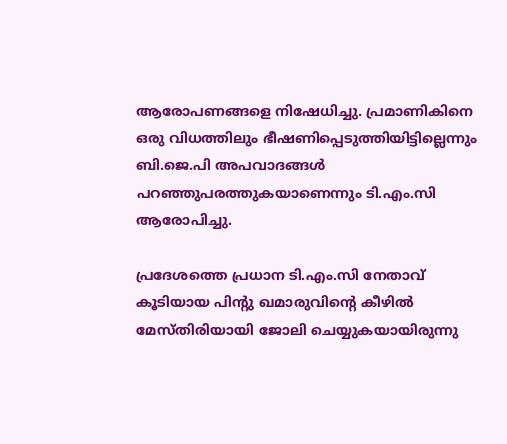ആരോപണങ്ങളെ നിഷേധിച്ചു. പ്രമാണികിനെ ഒരു വിധത്തിലും ഭീഷണിപ്പെടുത്തിയിട്ടില്ലെന്നും ബി.ജെ.പി അപവാദങ്ങള്‍ പറഞ്ഞുപരത്തുകയാണെന്നും ടി.എം.സി ആരോപിച്ചു.

പ്രദേശത്തെ പ്രധാന ടി.എം.സി നേതാവ് കൂടിയായ പിന്‍റു ഖമാരുവിന്‍റെ കീഴില്‍ മേസ്തിരിയായി ജോലി ചെയ്യുകയായിരുന്നു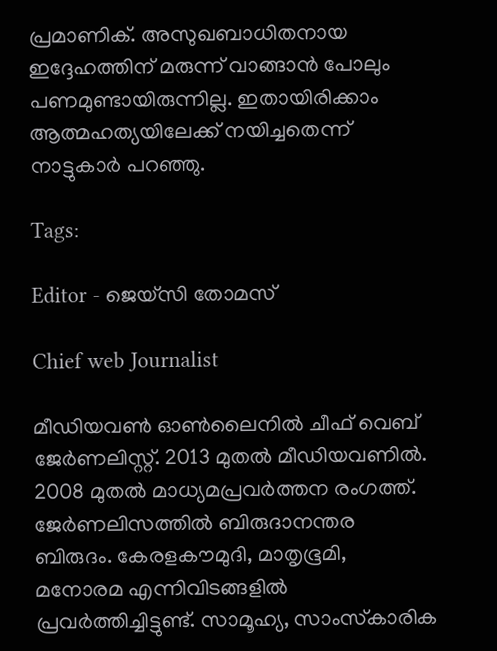പ്രമാണിക്. അസുഖബാധിതനായ ഇദ്ദേഹത്തിന് മരുന്ന് വാങ്ങാന്‍ പോലും പണമുണ്ടായിരുന്നില്ല. ഇതായിരിക്കാം ആത്മഹത്യയിലേക്ക് നയിച്ചതെന്ന് നാട്ടുകാര്‍ പറഞ്ഞു.

Tags:

Editor - ജെയ്സി തോമസ്

Chief web Journalist

മീഡിയവൺ ഓൺലൈനിൽ ചീഫ് വെബ് ജേർണലിസ്റ്റ്. 2013 മുതൽ മീഡിയവണിൽ. 2008 മുതൽ മാധ്യമപ്രവർത്തന രംഗത്ത്. ജേർണലിസത്തിൽ ബിരുദാനന്തര ബിരുദം. കേരളകൗമുദി, മാതൃഭൂമി, മനോരമ എന്നിവിടങ്ങളിൽ പ്രവർത്തിച്ചിട്ടുണ്ട്. സാമൂഹ്യ, സാംസ്‌കാരിക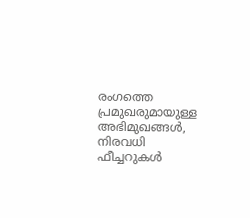രംഗത്തെ പ്രമുഖരുമായുള്ള അഭിമുഖങ്ങൾ, നിരവധി ഫീച്ചറുകൾ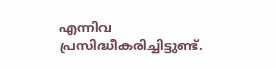എന്നിവ പ്രസിദ്ധീകരിച്ചിട്ടുണ്ട്.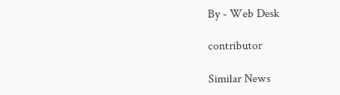By - Web Desk

contributor

Similar News